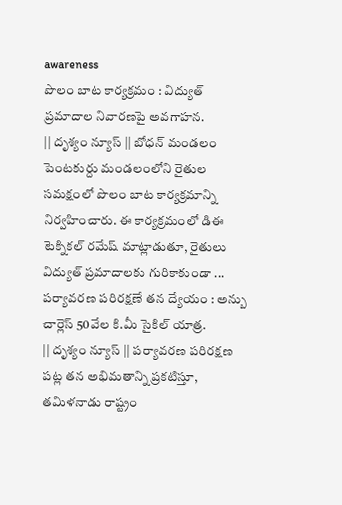awareness
పొలం బాట కార్యక్రమం : విద్యుత్ ప్రమాదాల నివారణపై అవగాహన.
|| దృశ్యం న్యూస్ || బోధన్ మండలం పెంటకుర్దు మండలంలోని రైతుల సమక్షంలో పొలం బాట కార్యక్రమాన్ని నిర్వహించారు. ఈ కార్యక్రమంలో డిఈ టెక్నికల్ రమేష్ మాట్లాడుతూ, రైతులు విద్యుత్ ప్రమాదాలకు గురికాకుండా ...
పర్యావరణ పరిరక్షణే తన ద్యేయం : అన్బు చార్లెస్ 50వేల కి.మీ సైకిల్ యాత్ర.
|| దృశ్యం న్యూస్ || పర్యావరణ పరిరక్షణ పట్ల తన అభిమతాన్ని ప్రకటిస్తూ, తమిళనాడు రాష్ట్రం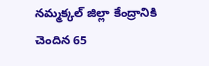నమ్మక్కల్ జిల్లా కేంద్రానికి చెందిన 65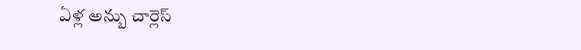ఏళ్ల అన్బు చార్లెస్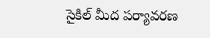సైకిల్ మీద పర్యావరణ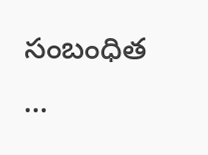సంబంధిత ...